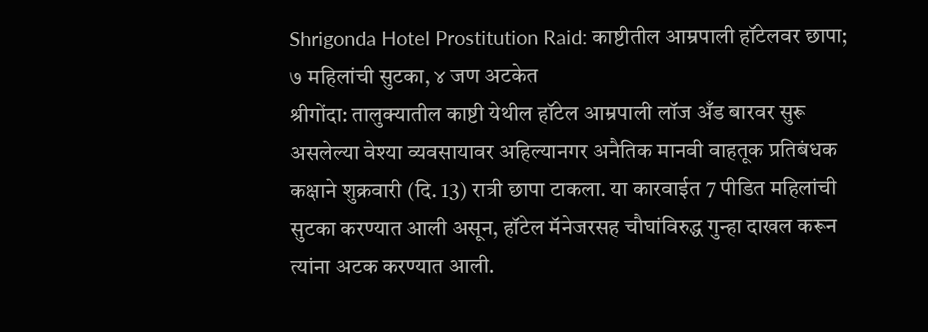Shrigonda Hotel Prostitution Raid: काष्टीतील आम्रपाली हॉटेलवर छापा; ७ महिलांची सुटका, ४ जण अटकेत
श्रीगोंदा: तालुक्यातील काष्टी येथील हॉटेल आम्रपाली लॉज अँड बारवर सुरू असलेल्या वेश्या व्यवसायावर अहिल्यानगर अनैतिक मानवी वाहतूक प्रतिबंधक कक्षाने शुक्रवारी (दि. 13) रात्री छापा टाकला. या कारवाईत 7 पीडित महिलांची सुटका करण्यात आली असून, हॉटेल मॅनेजरसह चौघांविरुद्ध गुन्हा दाखल करून त्यांना अटक करण्यात आली.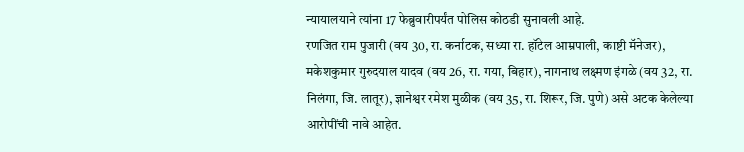न्यायालयाने त्यांना 17 फेब्रुवारीपर्यंत पोलिस कोठडी सुनावली आहे.
रणजित राम पुजारी (वय 30, रा. कर्नाटक, सध्या रा. हॉटेल आम्रपाली, काष्टी मॅनेजर), मकेशकुमार गुरुदयाल यादव (वय 26, रा. गया, बिहार), नागनाथ लक्ष्मण इंगळे (वय 32, रा. निलंगा, जि. लातूर), ज्ञानेश्वर रमेश मुळीक (वय 35, रा. शिरूर, जि. पुणे) असे अटक केलेल्या आरोपींची नावे आहेत.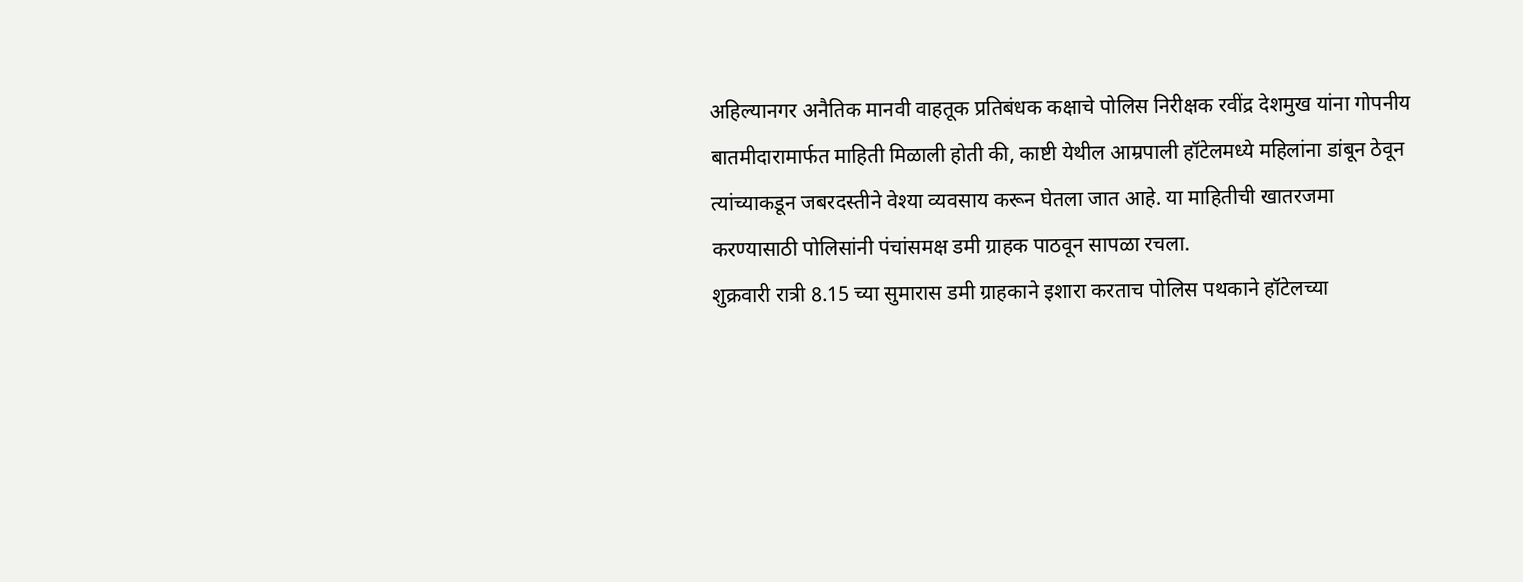अहिल्यानगर अनैतिक मानवी वाहतूक प्रतिबंधक कक्षाचे पोलिस निरीक्षक रवींद्र देशमुख यांना गोपनीय बातमीदारामार्फत माहिती मिळाली होती की, काष्टी येथील आम्रपाली हॉटेलमध्ये महिलांना डांबून ठेवून त्यांच्याकडून जबरदस्तीने वेश्या व्यवसाय करून घेतला जात आहे. या माहितीची खातरजमा करण्यासाठी पोलिसांनी पंचांसमक्ष डमी ग्राहक पाठवून सापळा रचला.
शुक्रवारी रात्री 8.15 च्या सुमारास डमी ग्राहकाने इशारा करताच पोलिस पथकाने हॉटेलच्या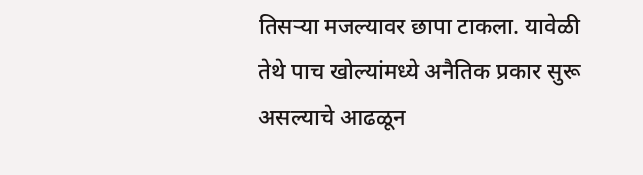तिसऱ्या मजल्यावर छापा टाकला. यावेळी तेथे पाच खोल्यांमध्ये अनैतिक प्रकार सुरू असल्याचे आढळून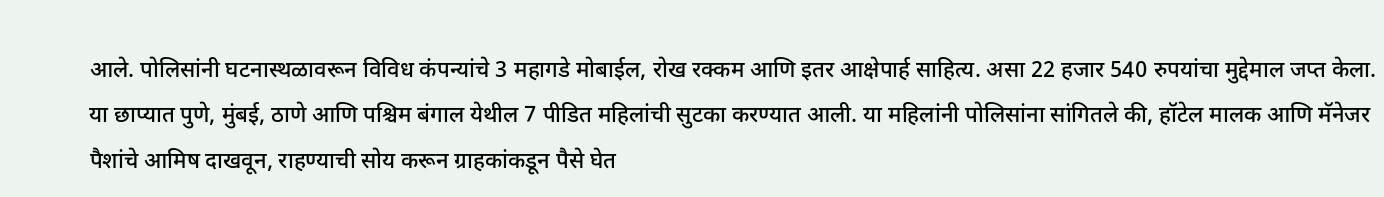आले. पोलिसांनी घटनास्थळावरून विविध कंपन्यांचे 3 महागडे मोबाईल, रोख रक्कम आणि इतर आक्षेपार्ह साहित्य. असा 22 हजार 540 रुपयांचा मुद्देमाल जप्त केला.
या छाप्यात पुणे, मुंबई, ठाणे आणि पश्चिम बंगाल येथील 7 पीडित महिलांची सुटका करण्यात आली. या महिलांनी पोलिसांना सांगितले की, हॉटेल मालक आणि मॅनेजर पैशांचे आमिष दाखवून, राहण्याची सोय करून ग्राहकांकडून पैसे घेत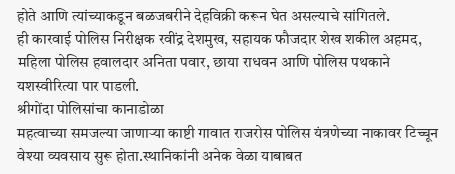होते आणि त्यांच्याकडून बळजबरीने देहविक्री करून घेत असल्याचे सांगितले.
ही कारवाई पोलिस निरीक्षक रवींद्र देशमुख, सहायक फौजदार शेख शकील अहमद, महिला पोलिस हवालदार अनिता पवार, छाया राधवन आणि पोलिस पथकाने यशस्वीरित्या पार पाडली.
श्रीगोंदा पोलिसांचा कानाडोळा
महत्वाच्या समजल्या जाणाऱ्या काष्टी गावात राजरोस पोलिस यंत्रणेच्या नाकावर टिच्चून वेश्या व्यवसाय सुरू होता.स्थानिकांनी अनेक वेळा याबाबत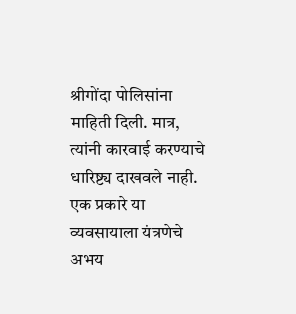श्रीगोंदा पोलिसांना माहिती दिली. मात्र, त्यांनी कारवाई करण्याचे धारिष्ट्य दाखवले नाही. एक प्रकारे या व्यवसायाला यंत्रणेचे अभय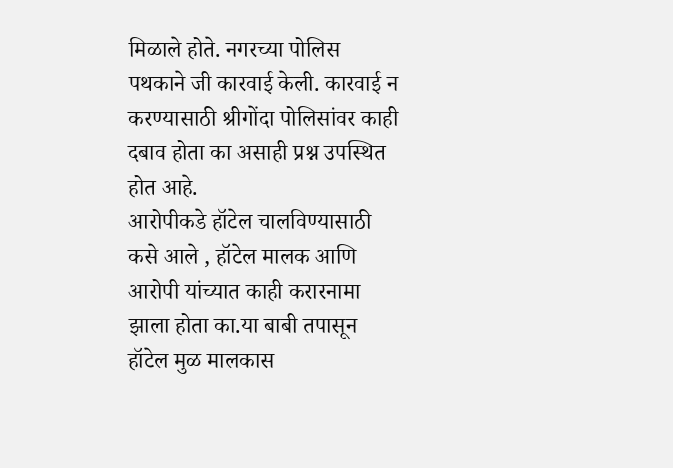मिळाले होते. नगरच्या पोलिस पथकाने जी कारवाई केली. कारवाई न करण्यासाठी श्रीगोंदा पोलिसांवर काही दबाव होता का असाही प्रश्न उपस्थित होत आहे.
आरोपीकडे हॉटेल चालविण्यासाठी कसे आले , हॉटेल मालक आणि आरोपी यांच्यात काही करारनामा झाला होता का.या बाबी तपासून हॉटेल मुळ मालकास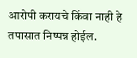आरोपी करायचे किंवा नाही हे तपासात निष्पन्न होईल.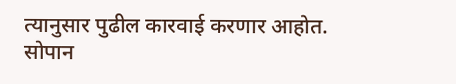त्यानुसार पुढील कारवाई करणार आहोत.
सोपान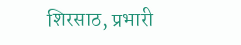शिरसाठ, प्रभारी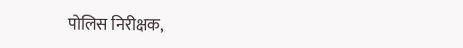पोलिस निरीक्षक,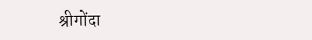श्रीगोंदा